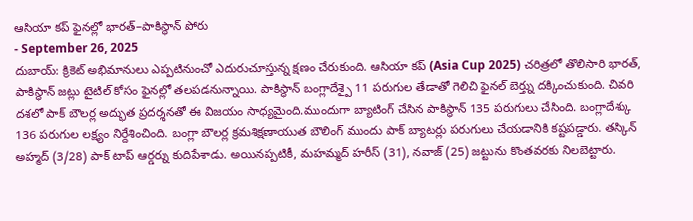ఆసియా కప్ ఫైనల్లో భారత్–పాకిస్థాన్ పోరు
- September 26, 2025
దుబాయ్: క్రికెట్ అభిమానులు ఎప్పటినుంచో ఎదురుచూస్తున్న క్షణం చేరుకుంది. ఆసియా కప్ (Asia Cup 2025) చరిత్రలో తొలిసారి భారత్, పాకిస్థాన్ జట్లు టైటిల్ కోసం ఫైనల్లో తలపడనున్నాయి. పాకిస్థాన్ బంగ్లాదేశ్పై 11 పరుగుల తేడాతో గెలిచి ఫైనల్ బెర్త్ను దక్కించుకుంది. చివరి దశలో పాక్ బౌలర్ల అద్భుత ప్రదర్శనతో ఈ విజయం సాధ్యమైంది.ముందుగా బ్యాటింగ్ చేసిన పాకిస్థాన్ 135 పరుగులు చేసింది. బంగ్లాదేశ్కు 136 పరుగుల లక్ష్యం నిర్దేశించింది. బంగ్లా బౌలర్ల క్రమశిక్షణాయుత బౌలింగ్ ముందు పాక్ బ్యాటర్లు పరుగులు చేయడానికి కష్టపడ్డారు. తస్కిన్ అహ్మద్ (3/28) పాక్ టాప్ ఆర్డర్ను కుదిపేశాడు. అయినప్పటికీ, మహమ్మద్ హరీస్ (31), నవాజ్ (25) జట్టును కొంతవరకు నిలబెట్టారు.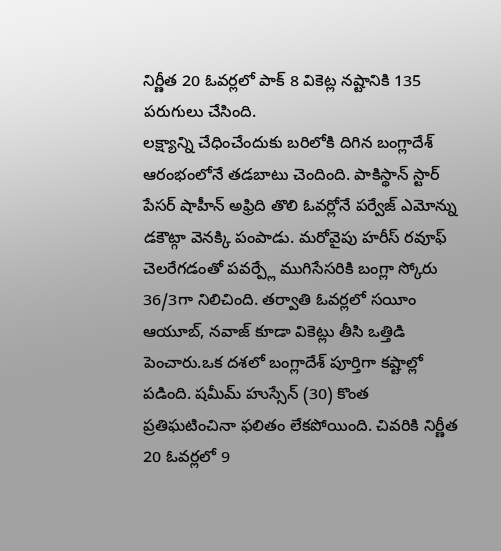నిర్ణీత 20 ఓవర్లలో పాక్ 8 వికెట్ల నష్టానికి 135 పరుగులు చేసింది.
లక్ష్యాన్ని చేధించేందుకు బరిలోకి దిగిన బంగ్లాదేశ్ ఆరంభంలోనే తడబాటు చెందింది. పాకిస్థాన్ స్టార్ పేసర్ షాహీన్ అఫ్రిది తొలి ఓవర్లోనే పర్వేజ్ ఎమోన్ను డకౌట్గా వెనక్కి పంపాడు. మరోవైపు హరీస్ రవూఫ్ చెలరేగడంతో పవర్ప్లే ముగిసేసరికి బంగ్లా స్కోరు 36/3గా నిలిచింది. తర్వాతి ఓవర్లలో సయీం ఆయూబ్, నవాజ్ కూడా వికెట్లు తీసి ఒత్తిడి పెంచారు.ఒక దశలో బంగ్లాదేశ్ పూర్తిగా కష్టాల్లో పడింది. షమీమ్ హుస్సేన్ (30) కొంత ప్రతిఘటించినా ఫలితం లేకపోయింది. చివరికి నిర్ణీత 20 ఓవర్లలో 9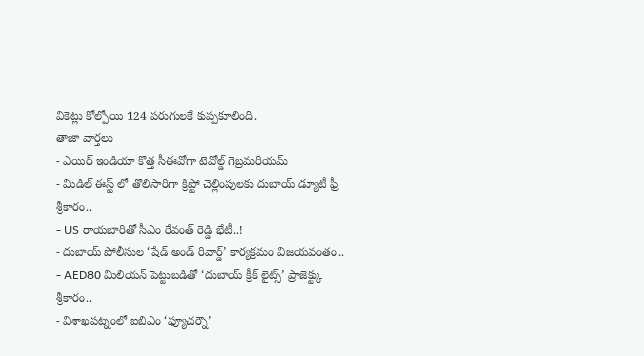వికెట్లు కోల్పోయి 124 పరుగులకే కుప్పకూలింది.
తాజా వార్తలు
- ఎయిర్ ఇండియా కొత్త సీఈవోగా టెవోల్డ్ గెబ్రమరియమ్
- మిడిల్ ఈస్ట్ లో తొలిసారిగా క్రిప్టో చెల్లింపులకు దుబాయ్ డ్యూటీ ఫ్రీ శ్రీకారం..
- US రాయబారితో సీఎం రేవంత్ రెడ్డి భేటీ..!
- దుబాయ్ పోలీసుల ‘షేడ్ అండ్ రివార్డ్’ కార్యక్రమం విజయవంతం..
- AED80 మిలియన్ పెట్టుబడితో ‘దుబాయ్ క్రీక్ లైట్స్’ ప్రాజెక్ట్కు శ్రీకారం..
- విశాఖపట్నంలో ఐబిఎం ‘ఫ్యూచర్నౌ’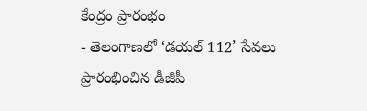కేంద్రం ప్రారంభం
- తెలంగాణలో ‘డయల్ 112’ సేవలు ప్రారంభించిన డీజీపీ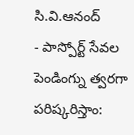సి.వి.ఆనంద్
- పాస్పోర్ట్ సేవల పెండింగ్ను త్వరగా పరిష్కరిస్తాం: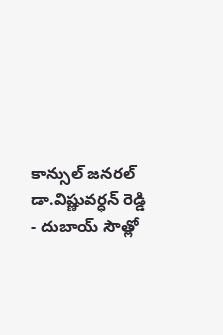కాన్సుల్ జనరల్ డా.విష్ణువర్ధన్ రెడ్డి
- దుబాయ్ సౌత్లో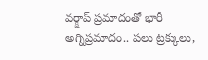వర్క్షాప్ ప్రమాదంతో భారీ అగ్నిప్రమాదం.. పలు ట్రక్కులు,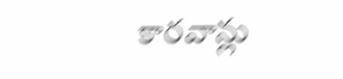కారవాన్లు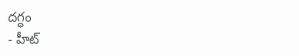దగ్ధం
- హీట్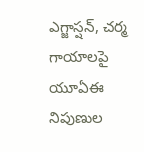ఎగ్జాస్షన్, చర్మ గాయాలపై యూఏఈ నిపుణుల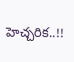హెచ్చరిక..!!